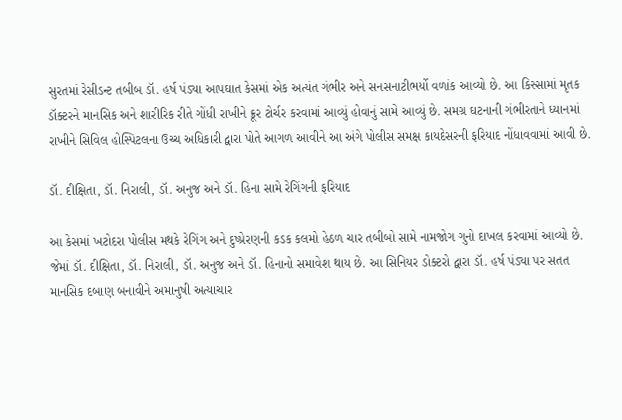સુરતમાં રેસીડન્ટ તબીબ ડૉ. હર્ષ પંડ્યા આપઘાત કેસમાં એક અત્યંત ગંભીર અને સનસનાટીભર્યો વળાંક આવ્યો છે. આ કિસ્સામાં મૃતક ડૉક્ટરને માનસિક અને શારીરિક રીતે ગોંધી રાખીને ક્રૂર ટોર્ચર કરવામાં આવ્યું હોવાનું સામે આવ્યું છે. સમગ્ર ઘટનાની ગંભીરતાને ધ્યાનમાં રાખીને સિવિલ હોસ્પિટલના ઉચ્ચ અધિકારી દ્વારા પોતે આગળ આવીને આ અંગે પોલીસ સમક્ષ કાયદેસરની ફરિયાદ નોંધાવવામાં આવી છે.

ડૉ. દીક્ષિતા, ડૉ. નિરાલી, ડૉ. અનુજ અને ડૉ. હિના સામે રેગિંગની ફરિયાદ

આ કેસમાં ખટોદરા પોલીસ મથકે રેગિંગ અને દુષ્પ્રેરણની કડક કલમો હેઠળ ચાર તબીબો સામે નામજોગ ગુનો દાખલ કરવામાં આવ્યો છે. જેમાં ડૉ. દીક્ષિતા, ડૉ. નિરાલી, ડૉ. અનુજ અને ડૉ. હિનાનો સમાવેશ થાય છે. આ સિનિયર ડોક્ટરો દ્વારા ડૉ. હર્ષ પંડ્યા પર સતત માનસિક દબાણ બનાવીને અમાનુષી અત્યાચાર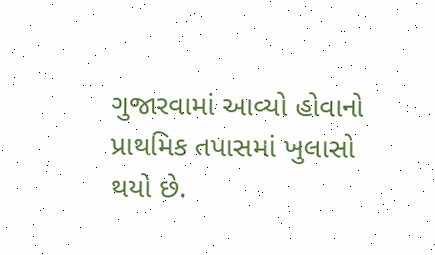ગુજારવામાં આવ્યો હોવાનો પ્રાથમિક તપાસમાં ખુલાસો થયો છે.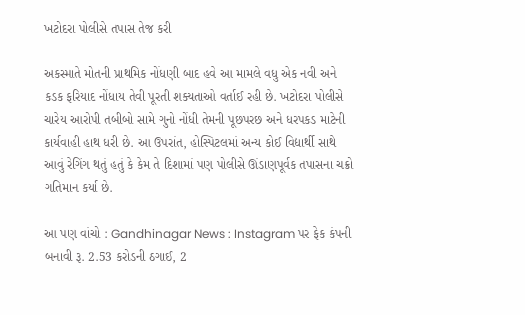ખટોદરા પોલીસે તપાસ તેજ કરી

અકસ્માતે મોતની પ્રાથમિક નોંધણી બાદ હવે આ મામલે વધુ એક નવી અને કડક ફરિયાદ નોંધાય તેવી પૂરતી શક્યતાઓ વર્તાઈ રહી છે. ખટોદરા પોલીસે ચારેય આરોપી તબીબો સામે ગુનો નોંધી તેમની પૂછપરછ અને ધરપકડ માટેની કાર્યવાહી હાથ ધરી છે. આ ઉપરાંત, હોસ્પિટલમાં અન્ય કોઈ વિદ્યાર્થી સાથે આવું રેગિંગ થતું હતું કે કેમ તે દિશામાં પણ પોલીસે ઊંડાણપૂર્વક તપાસના ચક્રો ગતિમાન કર્યા છે.

આ પણ વાંચો : Gandhinagar News : Instagram પર ફેક કંપની બનાવી રૂ. 2.53 કરોડની ઠગાઈ, 2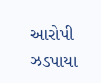આરોપી ઝડપાયા